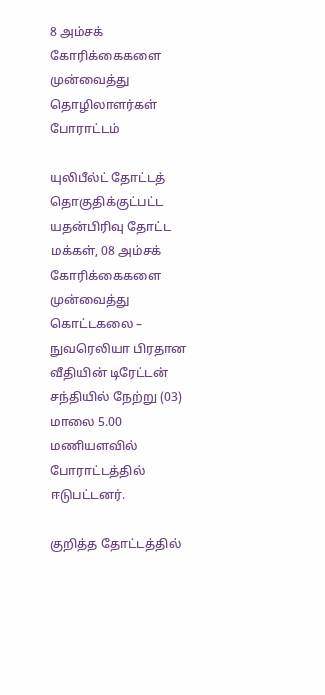8 அம்சக் கோரிக்கைகளை முன்வைத்து தொழிலாளர்கள் போராட்டம்

யுலிபீல்ட் தோட்டத் தொகுதிக்குட்பட்ட யதன்பிரிவு தோட்ட மக்கள், 08 அம்சக் கோரிக்கைகளை முன்வைத்து கொட்டகலை – நுவரெலியா பிரதான வீதியின் டிரேட்டன் சந்தியில் நேற்று (03) மாலை 5.00 மணியளவில் போராட்டத்தில் ஈடுபட்டனர்.

குறித்த தோட்டத்தில்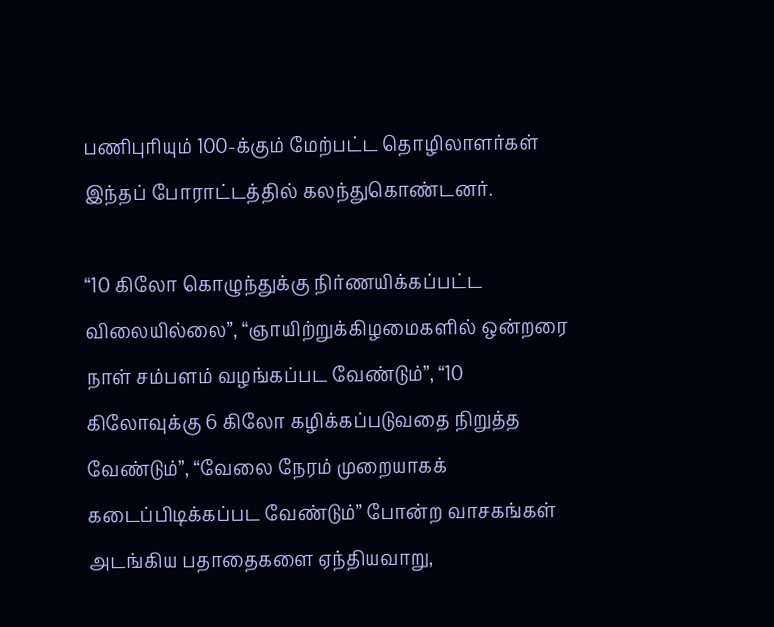பணிபுரியும் 100-க்கும் மேற்பட்ட தொழிலாளர்கள் இந்தப் போராட்டத்தில் கலந்துகொண்டனர்.

“10 கிலோ கொழுந்துக்கு நிர்ணயிக்கப்பட்ட விலையில்லை”, “ஞாயிற்றுக்கிழமைகளில் ஒன்றரை நாள் சம்பளம் வழங்கப்பட வேண்டும்”, “10 கிலோவுக்கு 6 கிலோ கழிக்கப்படுவதை நிறுத்த வேண்டும்”, “வேலை நேரம் முறையாகக் கடைப்பிடிக்கப்பட வேண்டும்” போன்ற வாசகங்கள் அடங்கிய பதாதைகளை ஏந்தியவாறு,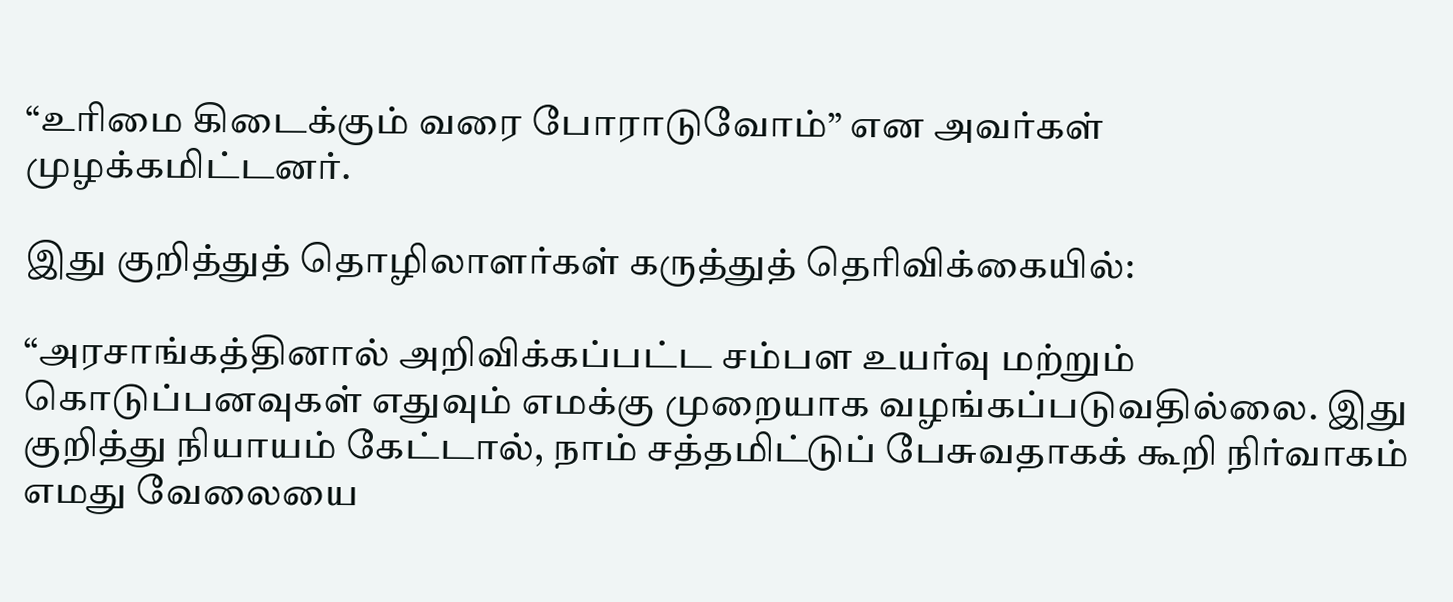“உரிமை கிடைக்கும் வரை போராடுவோம்” என அவர்கள் முழக்கமிட்டனர்.

இது குறித்துத் தொழிலாளர்கள் கருத்துத் தெரிவிக்கையில்:

“அரசாங்கத்தினால் அறிவிக்கப்பட்ட சம்பள உயர்வு மற்றும் கொடுப்பனவுகள் எதுவும் எமக்கு முறையாக வழங்கப்படுவதில்லை. இது குறித்து நியாயம் கேட்டால், நாம் சத்தமிட்டுப் பேசுவதாகக் கூறி நிர்வாகம் எமது வேலையை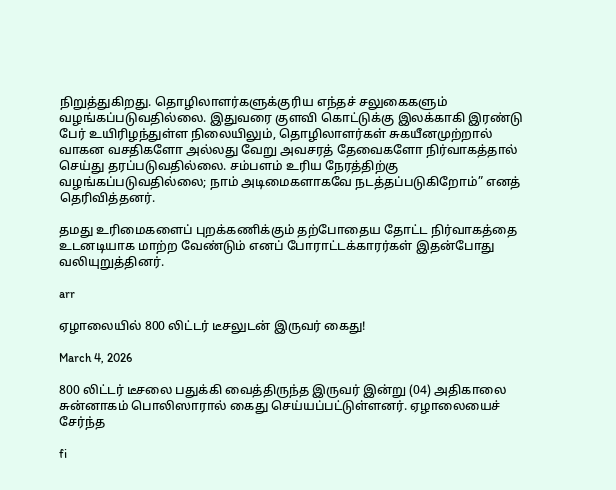நிறுத்துகிறது. தொழிலாளர்களுக்குரிய எந்தச் சலுகைகளும் வழங்கப்படுவதில்லை. இதுவரை குளவி கொட்டுக்கு இலக்காகி இரண்டு பேர் உயிரிழந்துள்ள நிலையிலும், தொழிலாளர்கள் சுகயீனமுற்றால் வாகன வசதிகளோ அல்லது வேறு அவசரத் தேவைகளோ நிர்வாகத்தால் செய்து தரப்படுவதில்லை. சம்பளம் உரிய நேரத்திற்கு வழங்கப்படுவதில்லை; நாம் அடிமைகளாகவே நடத்தப்படுகிறோம்” எனத் தெரிவித்தனர்.

தமது உரிமைகளைப் புறக்கணிக்கும் தற்போதைய தோட்ட நிர்வாகத்தை உடனடியாக மாற்ற வேண்டும் எனப் போராட்டக்காரர்கள் இதன்போது வலியுறுத்தினர்.

arr

ஏழாலையில் 800 லிட்டர் டீசலுடன் இருவர் கைது!

March 4, 2026

800 லிட்டர் டீசலை பதுக்கி வைத்திருந்த இருவர் இன்று (04) அதிகாலை சுன்னாகம் பொலிஸாரால் கைது செய்யப்பட்டுள்ளனர். ஏழாலையைச் சேர்ந்த

fi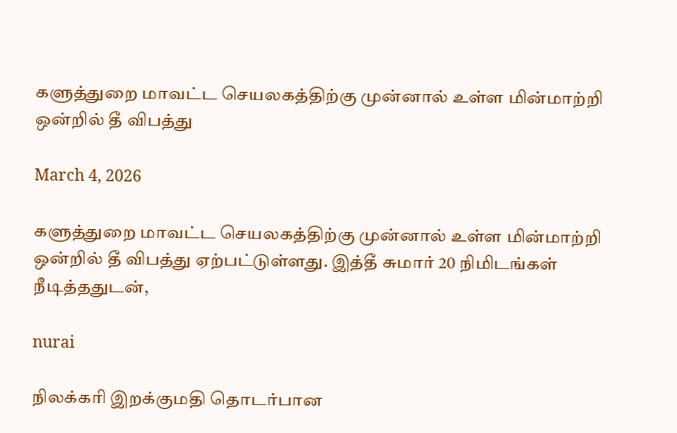களுத்துறை மாவட்ட செயலகத்திற்கு முன்னால் உள்ள மின்மாற்றி ஒன்றில் தீ விபத்து

March 4, 2026

களுத்துறை மாவட்ட செயலகத்திற்கு முன்னால் உள்ள மின்மாற்றி ஒன்றில் தீ விபத்து ஏற்பட்டுள்ளது. இத்தீ சுமார் 20 நிமிடங்கள் நீடித்ததுடன்,

nurai

நிலக்கரி இறக்குமதி தொடர்பான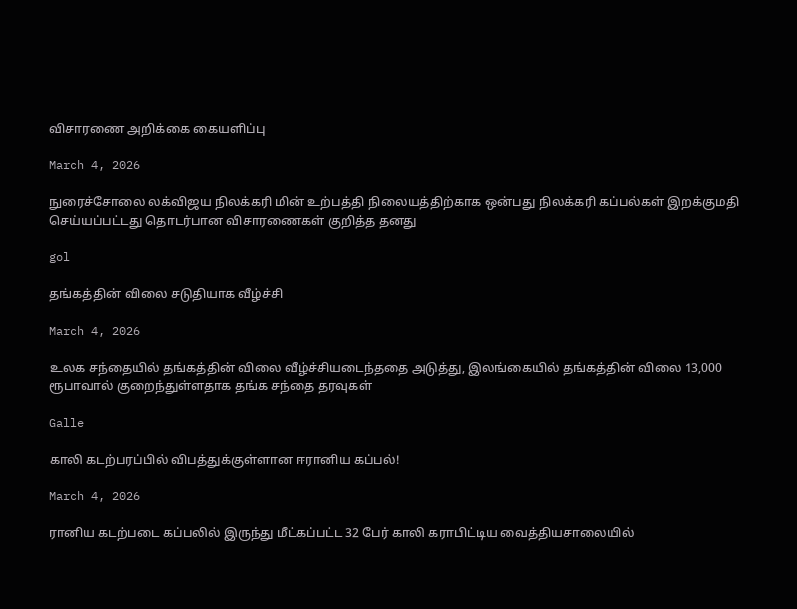விசாரணை அறிக்கை கையளிப்பு

March 4, 2026

நுரைச்சோலை லக்விஜய நிலக்கரி மின் உற்பத்தி நிலையத்திற்காக ஒன்பது நிலக்கரி கப்பல்கள் இறக்குமதி செய்யப்பட்டது தொடர்பான விசாரணைகள் குறித்த தனது

gol

தங்கத்தின் விலை சடுதியாக வீழ்ச்சி

March 4, 2026

உலக சந்தையில் தங்கத்தின் விலை வீழ்ச்சியடைந்ததை அடுத்து, இலங்கையில் தங்கத்தின் விலை 13,000 ரூபாவால் குறைந்துள்ளதாக தங்க சந்தை தரவுகள்

Galle

காலி கடற்பரப்பில் விபத்துக்குள்ளான ஈரானிய கப்பல்!

March 4, 2026

ரானிய கடற்படை கப்பலில் இருந்து மீட்கப்பட்ட 32 பேர் காலி கராபிட்டிய வைத்தியசாலையில்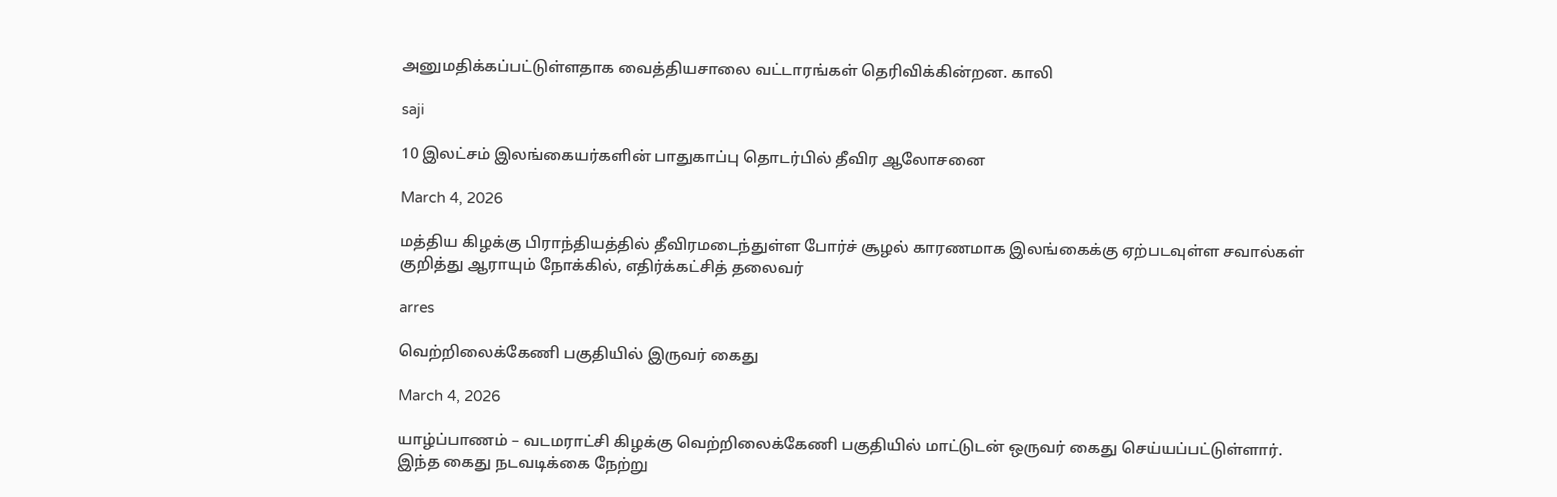அனுமதிக்கப்பட்டுள்ளதாக வைத்தியசாலை வட்டாரங்கள் தெரிவிக்கின்றன. காலி

saji

10 இலட்சம் இலங்கையர்களின் பாதுகாப்பு தொடர்பில் தீவிர ஆலோசனை

March 4, 2026

மத்திய கிழக்கு பிராந்தியத்தில் தீவிரமடைந்துள்ள போர்ச் சூழல் காரணமாக இலங்கைக்கு ஏற்படவுள்ள சவால்கள் குறித்து ஆராயும் நோக்கில், எதிர்க்கட்சித் தலைவர்

arres

வெற்றிலைக்கேணி பகுதியில் இருவர் கைது

March 4, 2026

யாழ்ப்பாணம் – வடமராட்சி கிழக்கு வெற்றிலைக்கேணி பகுதியில் மாட்டுடன் ஒருவர் கைது செய்யப்பட்டுள்ளார். இந்த கைது நடவடிக்கை நேற்று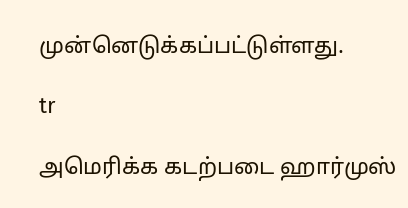முன்னெடுக்கப்பட்டுள்ளது.

tr

அமெரிக்க கடற்படை ஹார்முஸ்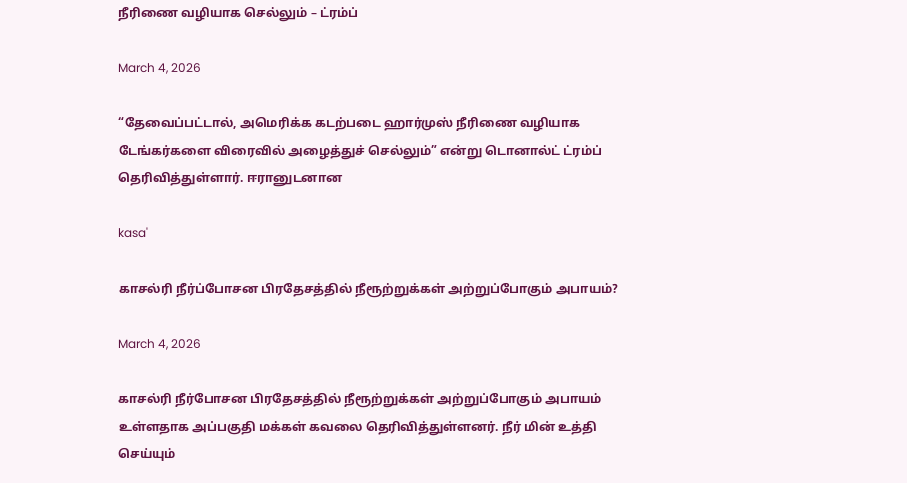நீரிணை வழியாக செல்லும் – ட்ரம்ப்

March 4, 2026

“தேவைப்பட்டால், அமெரிக்க கடற்படை ஹார்முஸ் நீரிணை வழியாக டேங்கர்களை விரைவில் அழைத்துச் செல்லும்” என்று டொனால்ட் ட்ரம்ப் தெரிவித்துள்ளார். ஈரானுடனான

kasa'

காசல்ரி நீர்ப்போசன பிரதேசத்தில் நீரூற்றுக்கள் அற்றுப்போகும் அபாயம்?

March 4, 2026

காசல்ரி நீர்போசன பிரதேசத்தில் நீரூற்றுக்கள் அற்றுப்போகும் அபாயம் உள்ளதாக அப்பகுதி மக்கள் கவலை தெரிவித்துள்ளனர். நீர் மின் உத்தி செய்யும்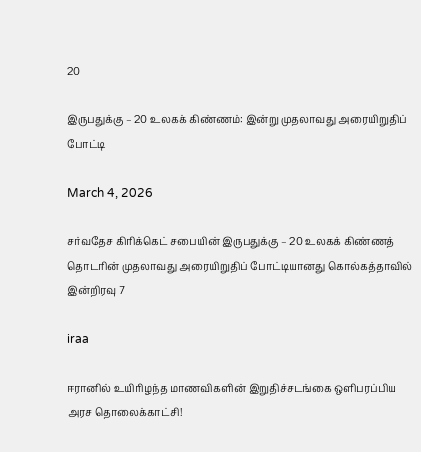20

இருபதுக்கு – 20 உலகக் கிண்ணம்: இன்று முதலாவது அரையிறுதிப் போட்டி

March 4, 2026

சர்வதேச கிரிக்கெட் சபையின் இருபதுக்கு – 20 உலகக் கிண்ணத் தொடரின் முதலாவது அரையிறுதிப் போட்டியானது கொல்கத்தாவில் இன்றிரவு 7

iraa

ஈரானில் உயிரிழந்த மாணவிகளின் இறுதிச்சடங்கை ஒளிபரப்பிய அரச தொலைக்காட்சி!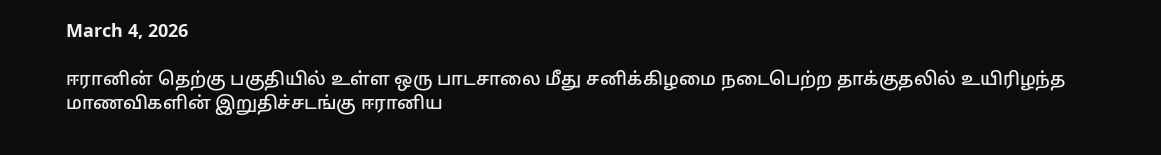March 4, 2026

ஈரானின் தெற்கு பகுதியில் உள்ள ஒரு பாடசாலை மீது சனிக்கிழமை நடைபெற்ற தாக்குதலில் உயிரிழந்த மாணவிகளின் இறுதிச்சடங்கு ஈரானிய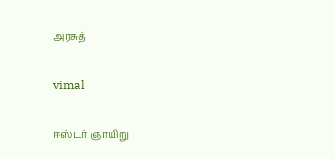அரசுத்

vimal

ஈஸ்டர் ஞாயிறு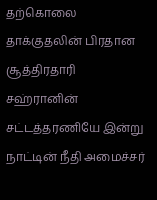தற்கொலை தாக்குதலின் பிரதான சூத்திரதாரி சஹ்ரானின் சட்டத்தரணியே இன்று நாட்டின் நீதி அமைச்சர்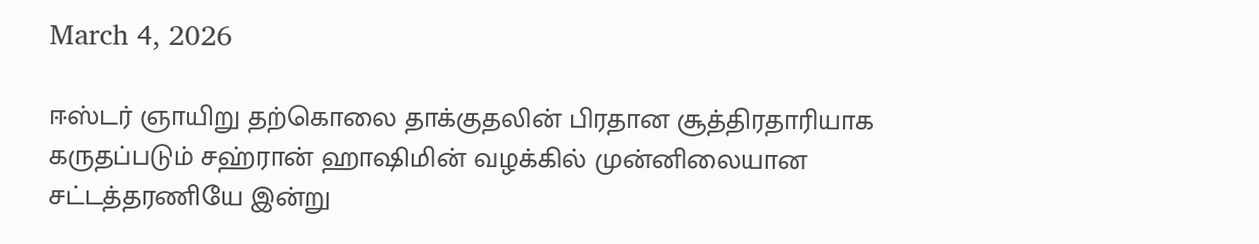March 4, 2026

ஈஸ்டர் ஞாயிறு தற்கொலை தாக்குதலின் பிரதான சூத்திரதாரியாக கருதப்படும் சஹ்ரான் ஹாஷிமின் வழக்கில் முன்னிலையான சட்டத்தரணியே இன்று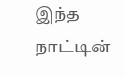இந்த நாட்டின்